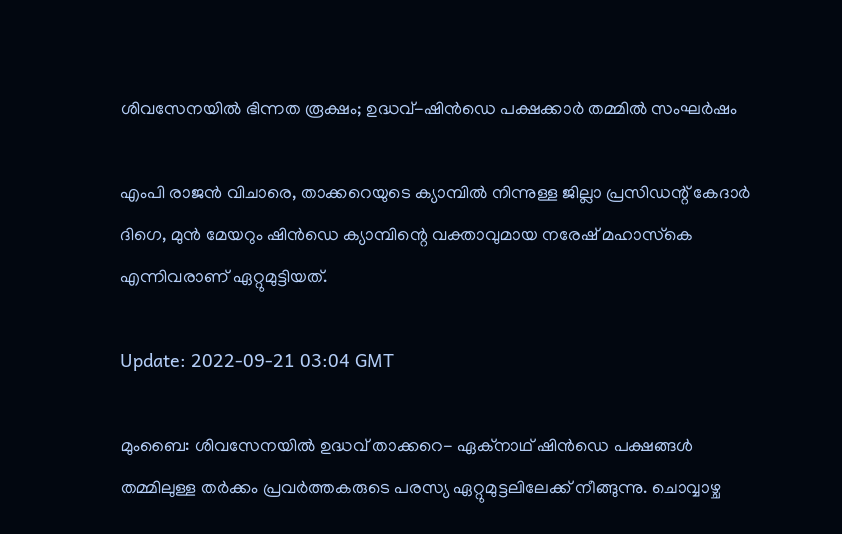ശിവസേനയിൽ ഭിന്നത രൂക്ഷം; ഉദ്ധവ്-ഷിൻഡെ പക്ഷക്കാർ തമ്മിൽ സംഘർഷം

എംപി രാജൻ വിചാരെ, താക്കറെയുടെ ക്യാമ്പിൽ നിന്നുള്ള ജില്ലാ പ്രസിഡന്റ് കേദാർ ദിഗെ, മുൻ മേയറും ഷിൻഡെ ക്യാമ്പിന്റെ വക്താവുമായ നരേഷ് മഹാസ്‌കെ എന്നിവരാണ് ഏറ്റുമുട്ടിയത്.

Update: 2022-09-21 03:04 GMT

മുംബൈ: ശിവസേനയിൽ ഉദ്ധവ് താക്കറെ- ഏക്‌നാഥ് ഷിൻഡെ പക്ഷങ്ങൾ തമ്മിലുള്ള തർക്കം പ്രവർത്തകരുടെ പരസ്യ ഏറ്റുമുട്ടലിലേക്ക് നീങ്ങുന്നു. ചൊവ്വാഴ്ച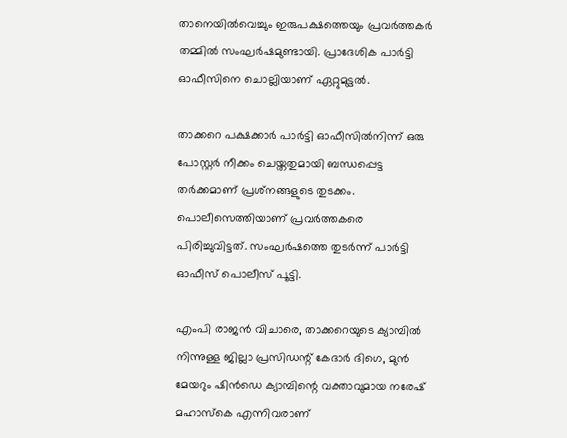താനെയിൽവെച്ചും ഇരുപക്ഷത്തെയും പ്രവർത്തകർ തമ്മിൽ സംഘർഷമുണ്ടായി. പ്രാദേശിക പാർട്ടി ഓഫീസിനെ ചൊല്ലിയാണ് ഏറ്റുമുട്ടൽ.

താക്കറെ പക്ഷക്കാർ പാർട്ടി ഓഫീസിൽനിന്ന് ഒരു പോസ്റ്റർ നീക്കം ചെയ്തതുമായി ബന്ധപ്പെട്ട തർക്കമാണ് പ്രശ്‌നങ്ങളുടെ തുടക്കം. പൊലീസെത്തിയാണ് പ്രവർത്തകരെ പിരിച്ചുവിട്ടത്. സംഘർഷത്തെ തുടർന്ന് പാർട്ടി ഓഫീസ് പൊലീസ് പൂട്ടി.

എംപി രാജൻ വിചാരെ, താക്കറെയുടെ ക്യാമ്പിൽ നിന്നുള്ള ജില്ലാ പ്രസിഡന്റ് കേദാർ ദിഗെ, മുൻ മേയറും ഷിൻഡെ ക്യാമ്പിന്റെ വക്താവുമായ നരേഷ് മഹാസ്‌കെ എന്നിവരാണ്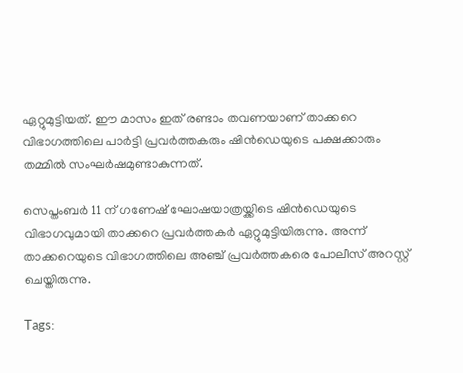ഏറ്റുമുട്ടിയത്. ഈ മാസം ഇത് രണ്ടാം തവണയാണ് താക്കറെ വിഭാഗത്തിലെ പാർട്ടി പ്രവർത്തകരും ഷിൻഡെയുടെ പക്ഷക്കാരും തമ്മിൽ സംഘർഷമുണ്ടാകുന്നത്.

സെപ്തംബർ 11 ന് ഗണേഷ് ഘോഷയാത്രയ്ക്കിടെ ഷിൻഡെയുടെ വിഭാഗവുമായി താക്കറെ പ്രവർത്തകർ ഏറ്റുമുട്ടിയിരുന്നു. അന്ന് താക്കറെയുടെ വിഭാഗത്തിലെ അഞ്ച് പ്രവർത്തകരെ പോലീസ് അറസ്റ്റ് ചെയ്തിരുന്നു.

Tags: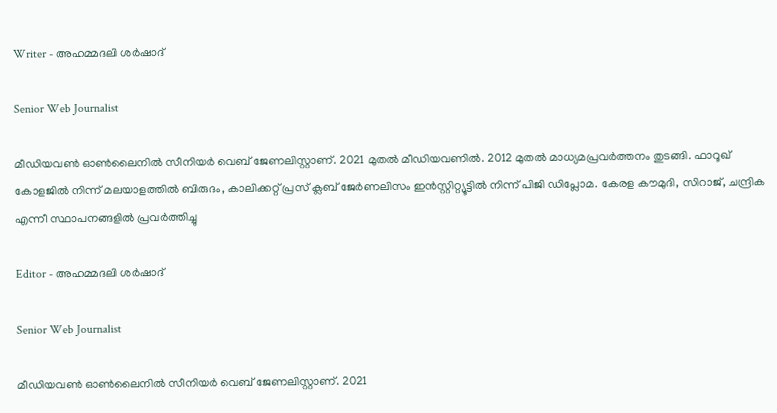Writer - അഹമ്മദലി ശര്‍ഷാദ്

Senior Web Journalist

മീഡിയവൺ ഓൺലൈനിൽ സീനിയർ വെബ് ജേണലിസ്റ്റാണ്. 2021 മുതൽ മീഡിയവണിൽ. 2012 മുതൽ മാധ്യമപ്രവർത്തനം തുടങ്ങി. ഫാറൂഖ് കോളജിൽ നിന്ന് മലയാളത്തിൽ ബിരുദം, കാലിക്കറ്റ് പ്രസ് ക്ലബ് ജേർണലിസം ഇൻസ്റ്റിറ്റ്യൂട്ടിൽ നിന്ന് പിജി ഡിപ്ലോമ. കേരള കൗമുദി, സിറാജ്, ചന്ദ്രിക എന്നീ സ്ഥാപനങ്ങളിൽ പ്രവർത്തിച്ചു

Editor - അഹമ്മദലി ശര്‍ഷാദ്

Senior Web Journalist

മീഡിയവൺ ഓൺലൈനിൽ സീനിയർ വെബ് ജേണലിസ്റ്റാണ്. 2021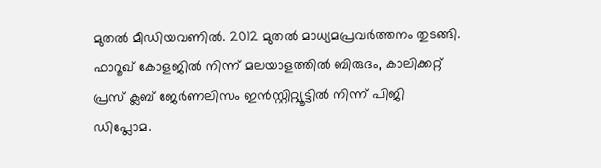മുതൽ മീഡിയവണിൽ. 2012 മുതൽ മാധ്യമപ്രവർത്തനം തുടങ്ങി. ഫാറൂഖ് കോളജിൽ നിന്ന് മലയാളത്തിൽ ബിരുദം, കാലിക്കറ്റ് പ്രസ് ക്ലബ് ജേർണലിസം ഇൻസ്റ്റിറ്റ്യൂട്ടിൽ നിന്ന് പിജി ഡിപ്ലോമ.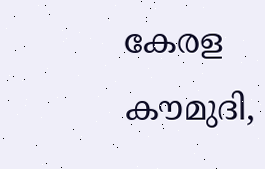കേരള കൗമുദി,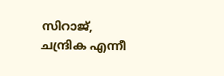സിറാജ്, ചന്ദ്രിക എന്നീ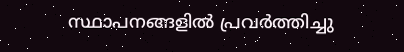സ്ഥാപനങ്ങളിൽ പ്രവർത്തിച്ചു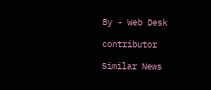By - Web Desk

contributor

Similar News